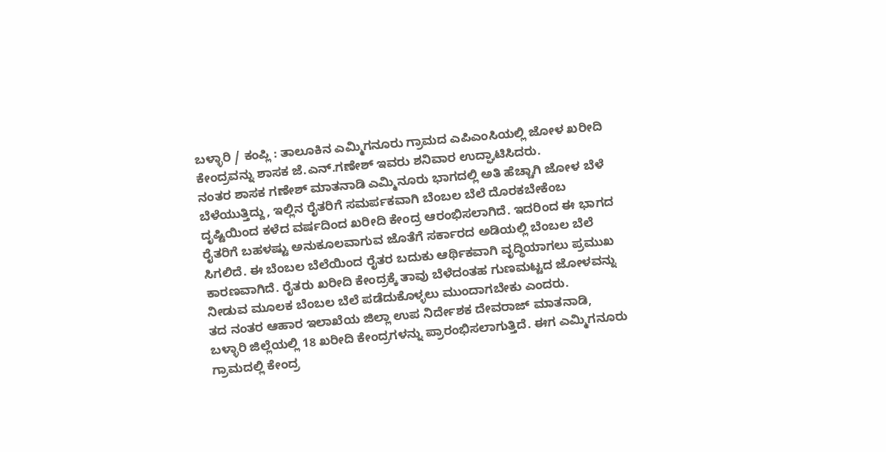ಬಳ್ಳಾರಿ / ಕಂಪ್ಲಿ : ತಾಲೂಕಿನ ಎಮ್ಮಿಗನೂರು ಗ್ರಾಮದ ಎಪಿಎಂಸಿಯಲ್ಲಿ ಜೋಳ ಖರೀದಿ ಕೇಂದ್ರವನ್ನು ಶಾಸಕ ಜೆ.ಎನ್.ಗಣೇಶ್ ಇವರು ಶನಿವಾರ ಉದ್ಘಾಟಿಸಿದರು.
ನಂತರ ಶಾಸಕ ಗಣೇಶ್ ಮಾತನಾಡಿ ಎಮ್ಮಿನೂರು ಭಾಗದಲ್ಲಿ ಅತಿ ಹೆಚ್ಚಾಗಿ ಜೋಳ ಬೆಳೆ ಬೆಳೆಯುತ್ತಿದ್ದು, ಇಲ್ಲಿನ ರೈತರಿಗೆ ಸಮರ್ಪಕವಾಗಿ ಬೆಂಬಲ ಬೆಲೆ ದೊರಕಬೇಕೆಂಬ ದೃಷ್ಟಿಯಿಂದ ಕಳೆದ ವರ್ಷದಿಂದ ಖರೀದಿ ಕೇಂದ್ರ ಆರಂಭಿಸಲಾಗಿದೆ. ಇದರಿಂದ ಈ ಭಾಗದ ರೈತರಿಗೆ ಬಹಳಷ್ಟು ಅನುಕೂಲವಾಗುವ ಜೊತೆಗೆ ಸರ್ಕಾರದ ಅಡಿಯಲ್ಲಿ ಬೆಂಬಲ ಬೆಲೆ ಸಿಗಲಿದೆ. ಈ ಬೆಂಬಲ ಬೆಲೆಯಿಂದ ರೈತರ ಬದುಕು ಆರ್ಥಿಕವಾಗಿ ವೃದ್ಧಿಯಾಗಲು ಪ್ರಮುಖ ಕಾರಣವಾಗಿದೆ. ರೈತರು ಖರೀದಿ ಕೇಂದ್ರಕ್ಕೆ ತಾವು ಬೆಳೆದಂತಹ ಗುಣಮಟ್ಟದ ಜೋಳವನ್ನು ನೀಡುವ ಮೂಲಕ ಬೆಂಬಲ ಬೆಲೆ ಪಡೆದುಕೊಳ್ಳಲು ಮುಂದಾಗಬೇಕು ಎಂದರು.
ತದ ನಂತರ ಆಹಾರ ಇಲಾಖೆಯ ಜಿಲ್ಲಾ ಉಪ ನಿರ್ದೇಶಕ ದೇವರಾಜ್ ಮಾತನಾಡಿ, ಬಳ್ಳಾರಿ ಜಿಲ್ಲೆಯಲ್ಲಿ 18 ಖರೀದಿ ಕೇಂದ್ರಗಳನ್ನು ಪ್ರಾರಂಭಿಸಲಾಗುತ್ತಿದೆ. ಈಗ ಎಮ್ಮಿಗನೂರು ಗ್ರಾಮದಲ್ಲಿ ಕೇಂದ್ರ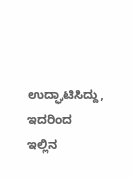ಉದ್ಘಾಟಿಸಿದ್ದು, ಇದರಿಂದ ಇಲ್ಲಿನ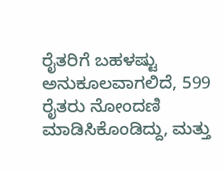ರೈತರಿಗೆ ಬಹಳಷ್ಟು ಅನುಕೂಲವಾಗಲಿದೆ, 599 ರೈತರು ನೋಂದಣಿ ಮಾಡಿಸಿಕೊಂಡಿದ್ದು, ಮತ್ತು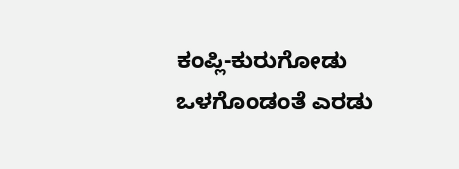ಕಂಪ್ಲಿ-ಕುರುಗೋಡು ಒಳಗೊಂಡಂತೆ ಎರಡು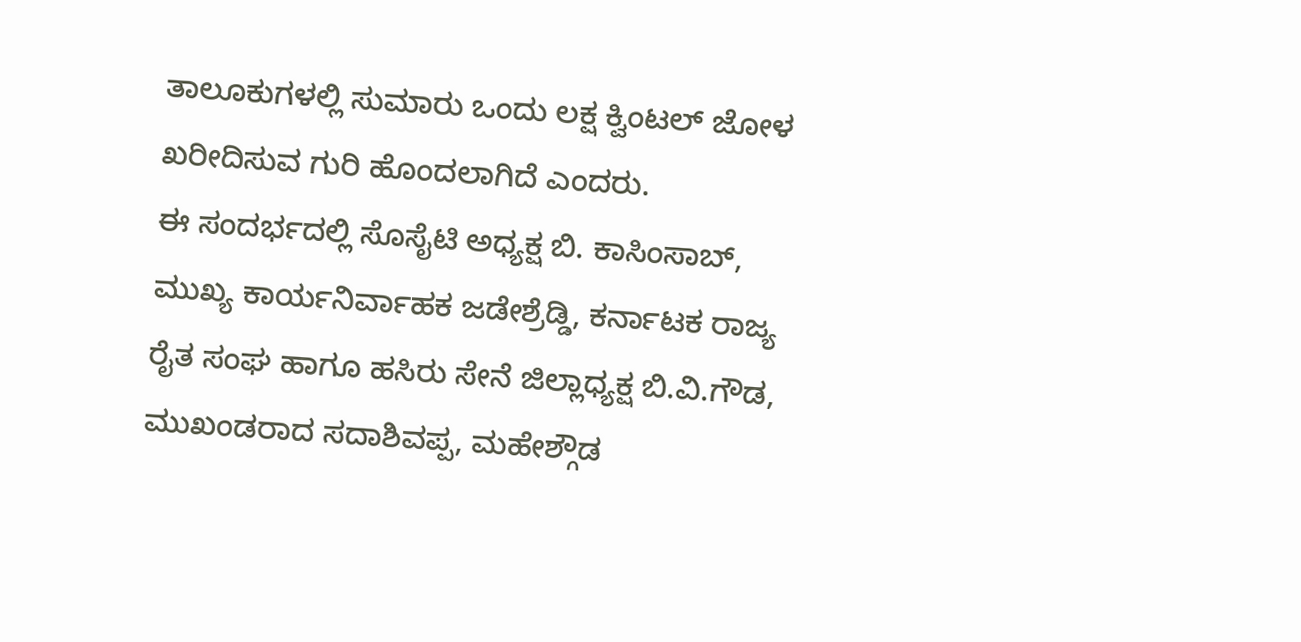ತಾಲೂಕುಗಳಲ್ಲಿ ಸುಮಾರು ಒಂದು ಲಕ್ಷ ಕ್ವಿಂಟಲ್ ಜೋಳ ಖರೀದಿಸುವ ಗುರಿ ಹೊಂದಲಾಗಿದೆ ಎಂದರು.
ಈ ಸಂದರ್ಭದಲ್ಲಿ ಸೊಸೈಟಿ ಅಧ್ಯಕ್ಷ ಬಿ. ಕಾಸಿಂಸಾಬ್, ಮುಖ್ಯ ಕಾರ್ಯನಿರ್ವಾಹಕ ಜಡೇಶ್ರೆಡ್ಡಿ, ಕರ್ನಾಟಕ ರಾಜ್ಯ ರೈತ ಸಂಘ ಹಾಗೂ ಹಸಿರು ಸೇನೆ ಜಿಲ್ಲಾಧ್ಯಕ್ಷ ಬಿ.ವಿ.ಗೌಡ, ಮುಖಂಡರಾದ ಸದಾಶಿವಪ್ಪ, ಮಹೇಶ್ಗೌಡ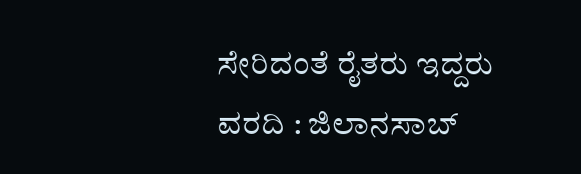ಸೇರಿದಂತೆ ರೈತರು ಇದ್ದರು
ವರದಿ : ಜಿಲಾನಸಾಬ್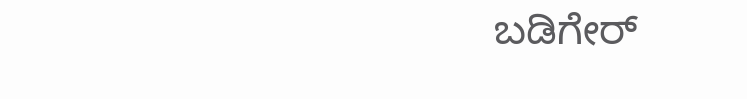ಬಡಿಗೇರ್